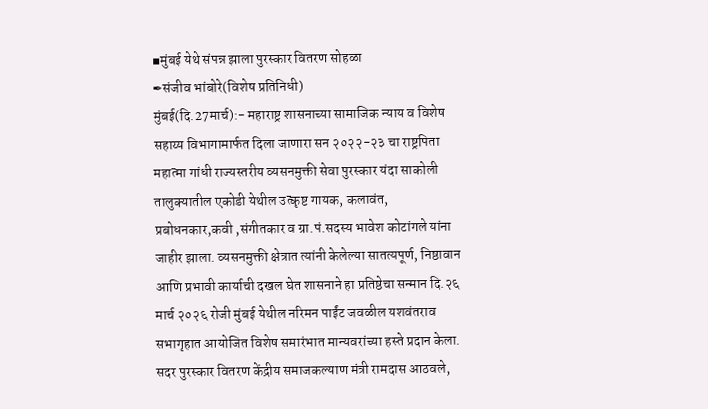▪मुंबई येथे संपन्न झाला पुरस्कार वितरण सोहळा
✒संजीव भांबोरे(विशेष प्रतिनिधी)
मुंबई(दि.27मार्च):- महाराष्ट्र शासनाच्या सामाजिक न्याय व विशेष सहाय्य विभागामार्फत दिला जाणारा सन २०२२-२३ चा राष्ट्रपिता महात्मा गांधी राज्यस्तरीय व्यसनमुक्ती सेवा पुरस्कार यंदा साकोली तालुक्यातील एकोडी येथील उत्कृष्ट गायक, कलावंत, प्रबोधनकार,कवी ,संगीतकार व ग्रा.पं.सदस्य भावेश कोटांगले यांना जाहीर झाला. व्यसनमुक्ती क्षेत्रात त्यांनी केलेल्या सातत्यपूर्ण, निष्ठावान आणि प्रभावी कार्याची दखल घेत शासनाने हा प्रतिष्ठेचा सन्मान दि.२६ मार्च २०२६ रोजी मुंबई येथील नरिमन पाईंट जवळील यशवंतराव सभागृहात आयोजित विशेष समारंभात मान्यवरांच्या हस्ते प्रदान केला.
सदर पुरस्कार वितरण केंद्रीय समाजकल्याण मंत्री रामदास आठवले,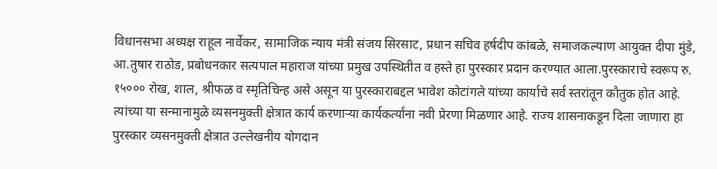विधानसभा अध्यक्ष राहूल नार्वेकर, सामाजिक न्याय मंत्री संजय सिरसाट, प्रधान सचिव हर्षदीप कांबळे, समाजकल्याण आयुक्त दीपा मुंडे, आ.तुषार राठोड, प्रबोधनकार सत्यपाल महाराज यांच्या प्रमुख उपस्थितीत व हस्ते हा पुरस्कार प्रदान करण्यात आला.पुरस्काराचे स्वरूप रु. १५००० रोख, शाल, श्रीफळ व स्मृतिचिन्ह असे असून या पुरस्काराबद्दल भावेश कोटांगले यांच्या कार्याचे सर्व स्तरांतून कौतुक होत आहे. त्यांच्या या सन्मानामुळे व्यसनमुक्ती क्षेत्रात कार्य करणाऱ्या कार्यकर्त्यांना नवी प्रेरणा मिळणार आहे. राज्य शासनाकडून दिला जाणारा हा पुरस्कार व्यसनमुक्ती क्षेत्रात उल्लेखनीय योगदान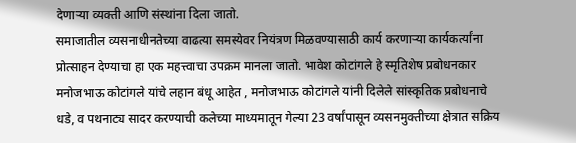देणाऱ्या व्यक्ती आणि संस्थांना दिला जातो.
समाजातील व्यसनाधीनतेच्या वाढत्या समस्येवर नियंत्रण मिळवण्यासाठी कार्य करणाऱ्या कार्यकर्त्यांना प्रोत्साहन देण्याचा हा एक महत्त्वाचा उपक्रम मानला जातो. भावेश कोटांगले हे स्मृतिशेष प्रबोधनकार मनोजभाऊ कोटांगले यांचे लहान बंधू आहेत , मनोजभाऊ कोटांगले यांनी दिलेले सांस्कृतिक प्रबोधनाचे धडे, व पथनाट्य सादर करण्याची कलेच्या माध्यमातून गेल्या 23 वर्षांपासून व्यसनमुक्तीच्या क्षेत्रात सक्रिय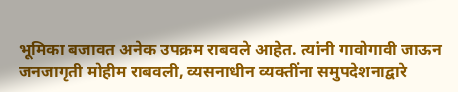भूमिका बजावत अनेक उपक्रम राबवले आहेत. त्यांनी गावोगावी जाऊन जनजागृती मोहीम राबवली, व्यसनाधीन व्यक्तींना समुपदेशनाद्वारे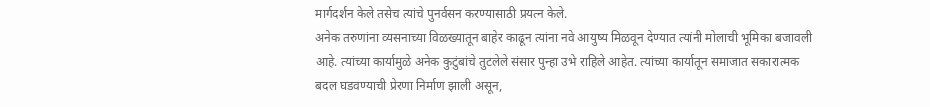मार्गदर्शन केले तसेच त्यांचे पुनर्वसन करण्यासाठी प्रयत्न केले.
अनेक तरुणांना व्यसनाच्या विळख्यातून बाहेर काढून त्यांना नवे आयुष्य मिळवून देण्यात त्यांनी मोलाची भूमिका बजावली आहे. त्यांच्या कार्यामुळे अनेक कुटुंबांचे तुटलेले संसार पुन्हा उभे राहिले आहेत. त्यांच्या कार्यातून समाजात सकारात्मक बदल घडवण्याची प्रेरणा निर्माण झाली असून,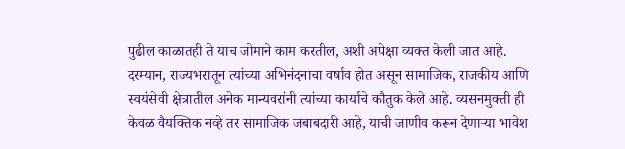पुढील काळातही ते याच जोमाने काम करतील, अशी अपेक्षा व्यक्त केली जात आहे. दरम्यान, राज्यभरातून त्यांच्या अभिनंदनाचा वर्षाव होत असून सामाजिक, राजकीय आणि स्वयंसेवी क्षेत्रातील अनेक मान्यवरांनी त्यांच्या कार्याचे कौतुक केले आहे. व्यसनमुक्ती ही केवळ वैयक्तिक नव्हे तर सामाजिक जबाबदारी आहे, याची जाणीव करून देणाऱ्या भावेश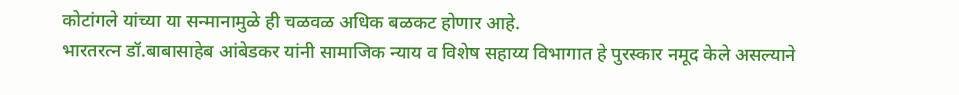कोटांगले यांच्या या सन्मानामुळे ही चळवळ अधिक बळकट होणार आहे.
भारतरत्न डॉ.बाबासाहेब आंबेडकर यांनी सामाजिक न्याय व विशेष सहाय्य विभागात हे पुरस्कार नमूद केले असल्याने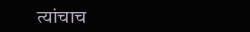त्यांचाच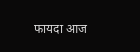फायदा आज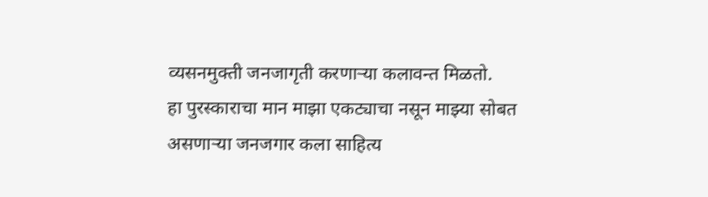व्यसनमुक्ती जनजागृती करणाऱ्या कलावन्त मिळतो.
हा पुरस्काराचा मान माझा एकट्याचा नसून माझ्या सोबत असणाऱ्या जनजगार कला साहित्य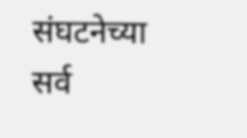संघटनेच्या सर्व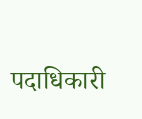पदाधिकारी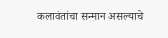कलावंतांचा सन्मान असल्याचे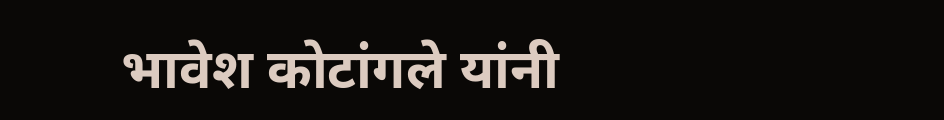भावेश कोटांगले यांनी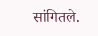सांगितले.